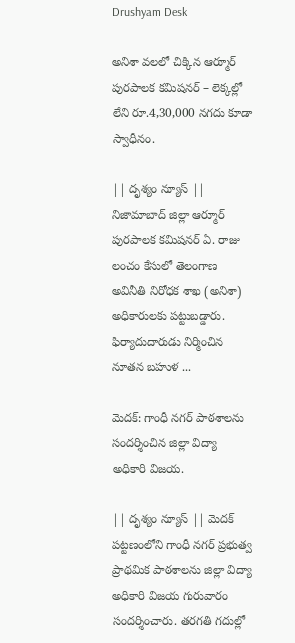Drushyam Desk

అనిశా వలలో చిక్కిన ఆర్మూర్ పురపాలక కమిషనర్ – లెక్కల్లో లేని రూ.4,30,000 నగదు కూడా స్వాధీనం.

|| దృశ్యం న్యూస్ || నిజామాబాద్ జిల్లా ఆర్మూర్ పురపాలక కమిషనర్ ఏ. రాజు లంచం కేసులో తెలంగాణ అవినీతి నిరోధక శాఖ (అనిశా) అధికారులకు పట్టుబడ్డారు. ఫిర్యాదుదారుడు నిర్మించిన నూతన బహుళ ...

మెదక్: గాంధీ నగర్ పాఠశాలను సందర్శించిన జిల్లా విద్యా అధికారి విజయ.

|| దృశ్యం న్యూస్ || మెదక్ పట్టణంలోని గాంధీ నగర్ ప్రభుత్వ ప్రాథమిక పాఠశాలను జిల్లా విద్యా అధికారి విజయ గురువారం సందర్శించారు. తరగతి గదుల్లో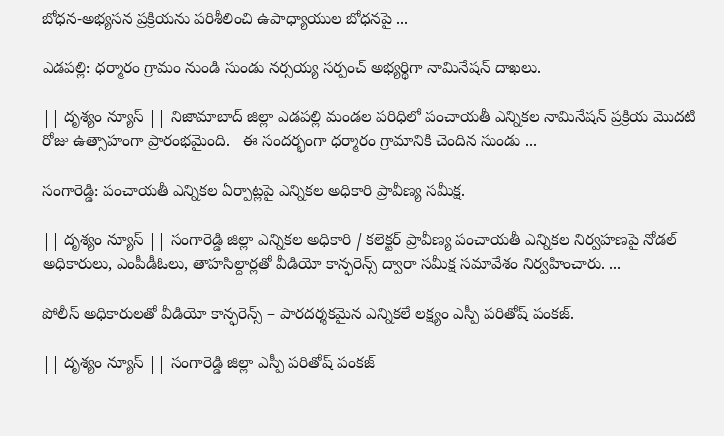బోధన-అభ్యసన ప్రక్రియను పరిశీలించి ఉపాధ్యాయుల బోధనపై ...

ఎడపల్లి: ధర్మారం గ్రామం నుండి సుండు నర్సయ్య సర్పంచ్ అభ్యర్థిగా నామినేషన్ దాఖలు.

|| దృశ్యం న్యూస్ || నిజామాబాద్ జిల్లా ఎడపల్లి మండల పరిధిలో పంచాయతీ ఎన్నికల నామినేషన్ ప్రక్రియ మొదటి రోజు ఉత్సాహంగా ప్రారంభమైంది.   ఈ సందర్భంగా ధర్మారం గ్రామానికి చెందిన సుండు ...

సంగారెడ్డి: పంచాయతీ ఎన్నికల ఏర్పాట్లపై ఎన్నికల అధికారి ప్రావీణ్య సమీక్ష.

|| దృశ్యం న్యూస్ || సంగారెడ్డి జిల్లా ఎన్నికల అధికారి / కలెక్టర్ ప్రావీణ్య పంచాయతీ ఎన్నికల నిర్వహణపై నోడల్ అధికారులు, ఎంపీడీఓలు, తాహసిల్దార్లతో వీడియో కాన్ఫరెన్స్ ద్వారా సమీక్ష సమావేశం నిర్వహించారు. ...

పోలీస్ అధికారులతో వీడియో కాన్ఫరెన్స్ – పారదర్శకమైన ఎన్నికలే లక్ష్యం ఎస్పీ పరితోష్ పంకజ్.

|| దృశ్యం న్యూస్ || సంగారెడ్డి జిల్లా ఎస్పీ పరితోష్ పంకజ్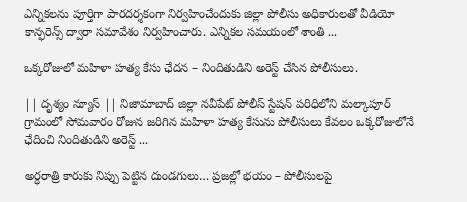ఎన్నికలను పూర్తిగా పారదర్శకంగా నిర్వహించేందుకు జిల్లా పోలీసు అధికారులతో వీడియో కాన్ఫరెన్స్ ద్వారా సమావేశం నిర్వహించారు. ఎన్నికల సమయంలో శాంతి ...

ఒక్కరోజులో మహిళా హత్య కేసు ఛేదన – నిందితుడిని అరెస్ట్ చేసిన పోలీసులు.

|| దృశ్యం న్యూస్ || నిజామాబాద్ జిల్లా నవీపేట్ పోలీస్ స్టేషన్ పరిధిలోని మల్కాపూర్ గ్రామంలో సోమవారం రోజున జరిగిన మహిళా హత్య కేసును పోలీసులు కేవలం ఒక్కరోజులోనే ఛేదించి నిందితుడిని అరెస్ట్ ...

అర్ధరాత్రి కారుకు నిప్పు పెట్టిన దుండగులు… ప్రజల్లో భయం – పోలీసులపై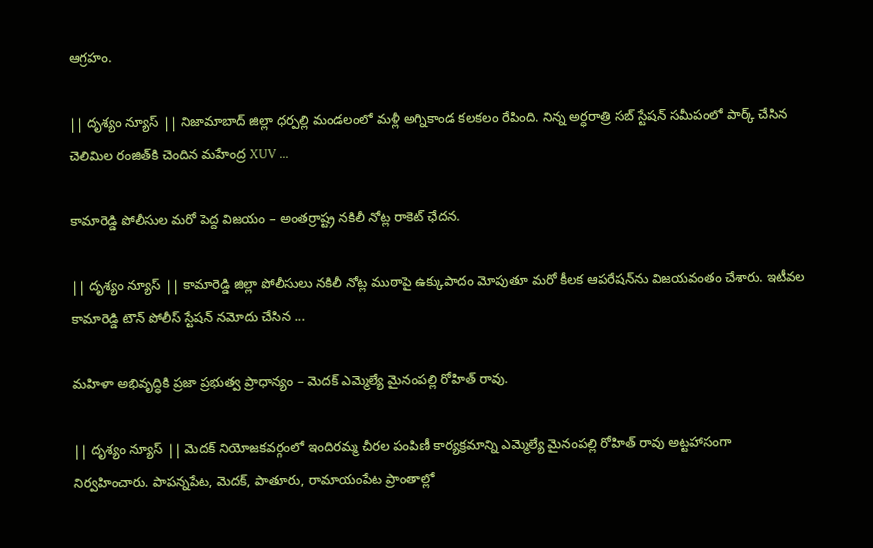ఆగ్రహం.

|| దృశ్యం న్యూస్ || నిజామాబాద్ జిల్లా ధర్పల్లి మండలంలో మళ్లీ అగ్నికాండ కలకలం రేపింది. నిన్న అర్ధరాత్రి సబ్ స్టేషన్ సమీపంలో పార్క్ చేసిన చెలిమిల రంజిత్‌కి చెందిన మహేంద్ర XUV ...

కామారెడ్డి పోలీసుల మరో పెద్ద విజయం – అంతర్రాష్ట్ర నకిలీ నోట్ల రాకెట్ ఛేదన.

|| దృశ్యం న్యూస్ || కామారెడ్డి జిల్లా పోలీసులు నకిలీ నోట్ల ముఠాపై ఉక్కుపాదం మోపుతూ మరో కీలక ఆపరేషన్‌ను విజయవంతం చేశారు. ఇటీవల కామారెడ్డి టౌన్ పోలీస్ స్టేషన్ నమోదు చేసిన ...

మహిళా అభివృద్ధికి ప్రజా ప్రభుత్వ ప్రాధాన్యం – మెదక్‌ ఎమ్మెల్యే మైనంపల్లి రోహిత్ రావు.

|| దృశ్యం న్యూస్ || మెదక్ నియోజకవర్గంలో ఇందిరమ్మ చీరల పంపిణీ కార్యక్రమాన్ని ఎమ్మెల్యే మైనంపల్లి రోహిత్ రావు అట్టహాసంగా నిర్వహించారు. పాపన్నపేట, మెదక్, పాతూరు, రామాయంపేట ప్రాంతాల్లో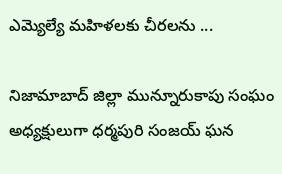ఎమ్యెల్యే మహిళలకు చీరలను ...

నిజామాబాద్ జిల్లా మున్నూరుకాపు సంఘం అధ్యక్షులుగా ధర్మపురి సంజయ్ ఘన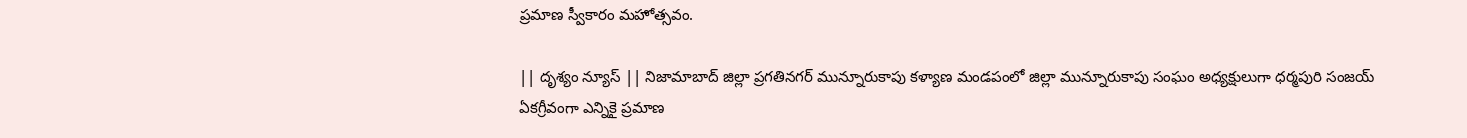ప్రమాణ స్వీకారం మహోత్సవం.

|| దృశ్యం న్యూస్ || నిజామాబాద్ జిల్లా ప్రగతినగర్ మున్నూరుకాపు కళ్యాణ మండపంలో జిల్లా మున్నూరుకాపు సంఘం అధ్యక్షులుగా ధర్మపురి సంజయ్ ఏకగ్రీవంగా ఎన్నికై ప్రమాణ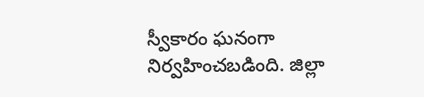స్వీకారం ఘనంగా నిర్వహించబడింది. జిల్లా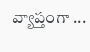వ్యాప్తంగా ...